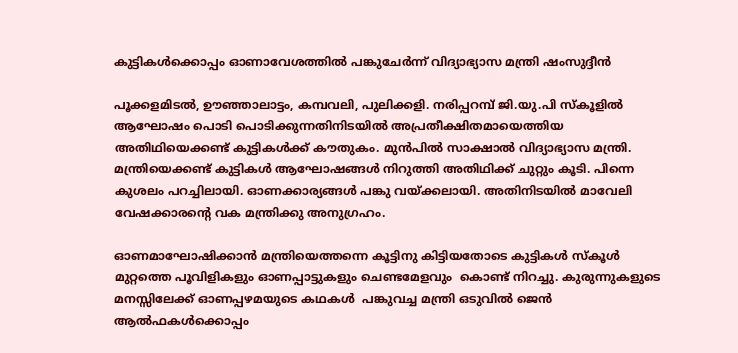കുട്ടികൾക്കൊപ്പം ഓണാവേശത്തിൽ പങ്കുചേർന്ന് വിദ്യാഭ്യാസ മന്ത്രി ഷംസുദ്ദീൻ

പൂക്കളമിടൽ, ഊഞ്ഞാലാട്ടം, കമ്പവലി, പുലിക്കളി. നരിപ്പറമ്പ് ജി.യു.പി സ്‌കൂളിൽ ആഘോഷം പൊടി പൊടിക്കുന്നതിനിടയിൽ അപ്രതീക്ഷിതമായെത്തിയ അതിഥിയെക്കണ്ട് കുട്ടികൾക്ക് കൗതുകം. മുൻപിൽ സാക്ഷാൽ വിദ്യാഭ്യാസ മന്ത്രി. മന്ത്രിയെക്കണ്ട് കുട്ടികൾ ആഘോഷങ്ങൾ നിറുത്തി അതിഥിക്ക് ചുറ്റും കൂടി. പിന്നെ കുശലം പറച്ചിലായി. ഓണക്കാര്യങ്ങൾ പങ്കു വയ്ക്കലായി. അതിനിടയിൽ മാവേലി വേഷക്കാരന്റെ വക മന്ത്രിക്കു അനുഗ്രഹം.

ഓണമാഘോഷിക്കാൻ മന്ത്രിയെത്തന്നെ കൂട്ടിനു കിട്ടിയതോടെ കുട്ടികൾ സ്‌കൂൾ മുറ്റത്തെ പൂവിളികളും ഓണപ്പാട്ടുകളും ചെണ്ടമേളവും  കൊണ്ട് നിറച്ചു. കുരുന്നുകളുടെ മനസ്സിലേക്ക് ഓണപ്പഴമയുടെ കഥകൾ  പങ്കുവച്ച മന്ത്രി ഒടുവിൽ ജെൻ ആൽഫകൾക്കൊപ്പം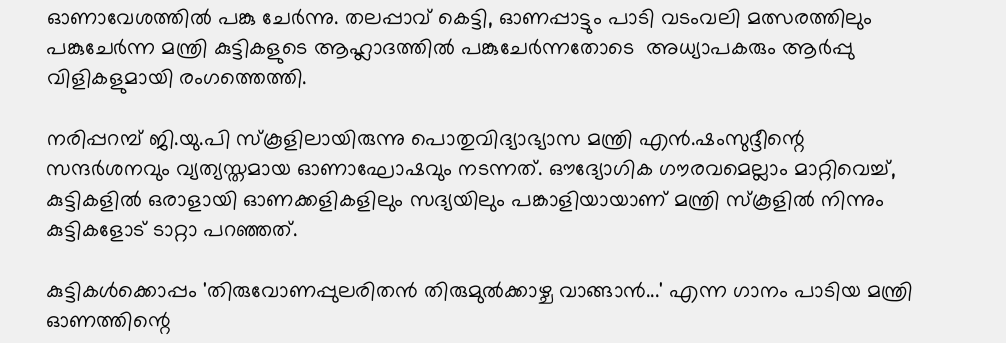ഓണാവേശത്തിൽ പങ്കു ചേർന്നു. തലപ്പാവ് കെട്ടി, ഓണപ്പാട്ടും പാടി വടംവലി മത്സരത്തിലും പങ്കുചേർന്ന മന്ത്രി കുട്ടികളുടെ ആഹ്ലാദത്തിൽ പങ്കുചേർന്നതോടെ  അധ്യാപകരും ആർപ്പു വിളികളുമായി രംഗത്തെത്തി.

നരിപ്പറമ്പ് ജി.യു.പി സ്‌കൂളിലായിരുന്നു പൊതുവിദ്യാഭ്യാസ മന്ത്രി എന്‍.ഷംസുദ്ദീന്റെ സന്ദർശനവും വ്യത്യസ്തമായ ഓണാഘോഷവും നടന്നത്. ഔദ്യോഗിക ഗൗരവമെല്ലാം മാറ്റിവെച്ച്, കുട്ടികളില്‍ ഒരാളായി ഓണക്കളികളിലും സദ്യയിലും പങ്കാളിയായാണ് മന്ത്രി സ്‌കൂളിൽ നിന്നും കുട്ടികളോട് ടാറ്റാ പറഞ്ഞത്.

കുട്ടികള്‍ക്കൊപ്പം 'തിരുവോണപ്പുലരിതന്‍ തിരുമുല്‍ക്കാഴ്ച വാങ്ങാന്‍...' എന്ന ഗാനം പാടിയ മന്ത്രി ഓണത്തിന്റെ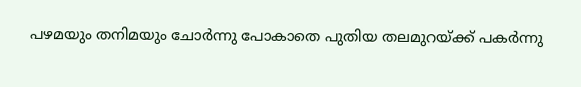പഴമയും തനിമയും ചോര്‍ന്നു പോകാതെ പുതിയ തലമുറയ്ക്ക് പകര്‍ന്നു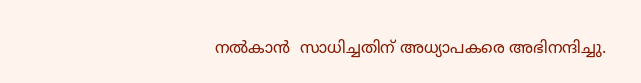നല്‍കാന്‍  സാധിച്ചതിന് അധ്യാപകരെ അഭിനന്ദിച്ചു.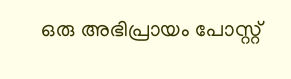ഒരു അഭിപ്രായം പോസ്റ്റ്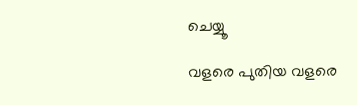ചെയ്യൂ

വളരെ പുതിയ വളരെ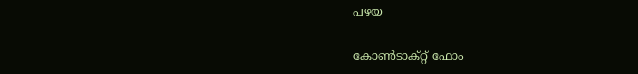പഴയ

കോൺടാക്റ്റ് ഫോം